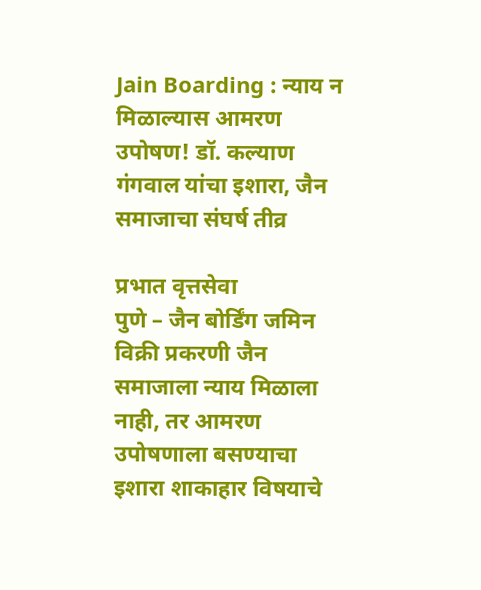Jain Boarding : न्याय न मिळाल्यास आमरण उपोषण! डॉ. कल्याण गंगवाल यांचा इशारा, जैन समाजाचा संघर्ष तीव्र

प्रभात वृत्तसेवा
पुणे – जैन बोर्डिंग जमिन विक्री प्रकरणी जैन समाजाला न्याय मिळाला नाही, तर आमरण उपोषणाला बसण्याचा इशारा शाकाहार विषयाचे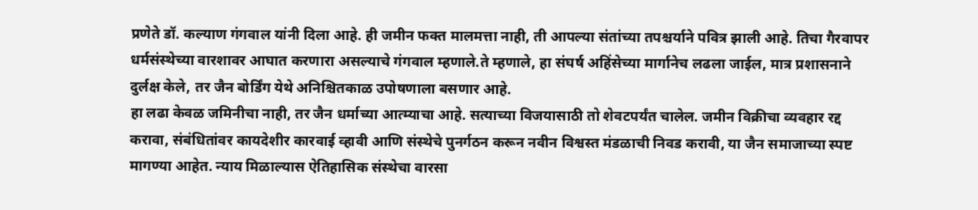प्रणेते डॉ. कल्याण गंगवाल यांनी दिला आहे. ही जमीन फक्त मालमत्ता नाही, ती आपल्या संतांच्या तपश्चर्याने पवित्र झाली आहे. तिचा गैरवापर धर्मसंस्थेच्या वारशावर आघात करणारा असल्याचे गंगवाल म्हणाले.ते म्हणाले, हा संघर्ष अहिंसेच्या मार्गानेच लढला जाईल, मात्र प्रशासनाने दुर्लक्ष केले, तर जैन बोर्डिंग येथे अनिश्चितकाळ उपोषणाला बसणार आहे.
हा लढा केवळ जमिनीचा नाही, तर जैन धर्माच्या आत्म्याचा आहे. सत्याच्या विजयासाठी तो शेवटपर्यंत चालेल. जमीन विक्रीचा व्यवहार रद्द करावा, संबंधितांवर कायदेशीर कारवाई व्हावी आणि संस्थेचे पुनर्गठन करून नवीन विश्वस्त मंडळाची निवड करावी, या जैन समाजाच्या स्पष्ट मागण्या आहेत. न्याय मिळाल्यास ऐतिहासिक संस्थेचा वारसा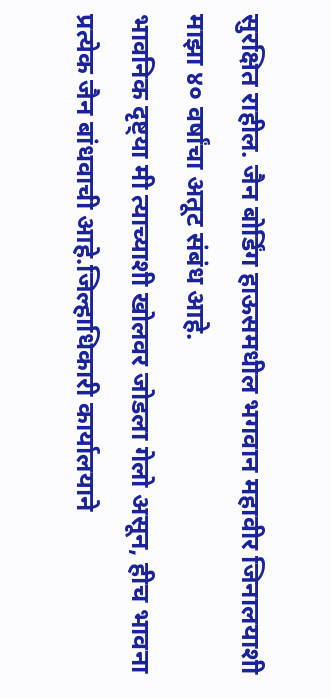सुरक्षित राहील. जैन बोर्डिंग हाऊसमधील भगवान महावीर जिनालयाशी माझा ४० वर्षांचा अतूट संबंध आहे.
भावनिक दृष्ट्या मी त्याच्याशी खोलवर जोडला गेलो असून, हीच भावना प्रत्येक जैन बांधवाची आहे.जिल्हाधिकारी कार्यालयाने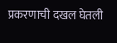प्रकरणाची दखल घेतली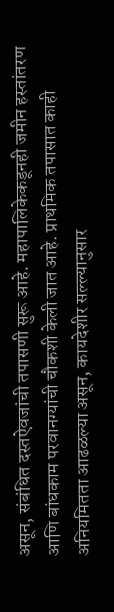असून, संबंधित दस्तऐवजांची तपासणी सुरू आहे. महापालिकेकडूनही जमीन हस्तांतरण आणि बांधकाम परवानग्यांची चौकशी केली जात आहे. प्राथमिक तपासात काही अनियमितता आढळल्या असून, कायदेशीर सल्ल्यानुसार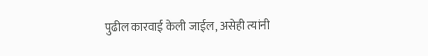पुढील कारवाई केली जाईल, असेही त्यांनी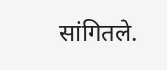सांगितले.